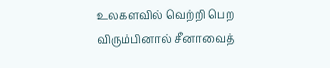உலகளவில் வெற்றி பெற விரும்பினால் சீனாவைத்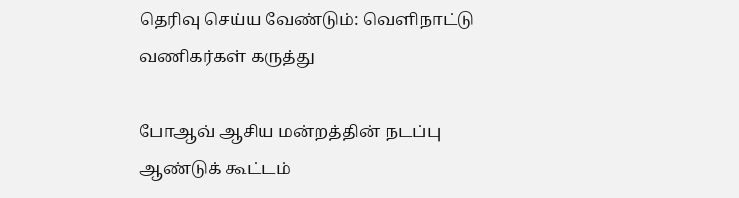தெரிவு செய்ய வேண்டும்: வெளிநாட்டு வணிகர்கள் கருத்து

போஆவ் ஆசிய மன்றத்தின் நடப்பு ஆண்டுக் கூட்டம்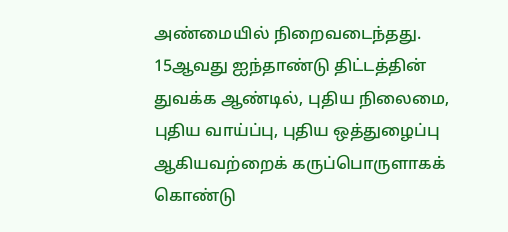அண்மையில் நிறைவடைந்தது. 15ஆவது ஐந்தாண்டு திட்டத்தின் துவக்க ஆண்டில், புதிய நிலைமை, புதிய வாய்ப்பு, புதிய ஒத்துழைப்பு ஆகியவற்றைக் கருப்பொருளாகக் கொண்டு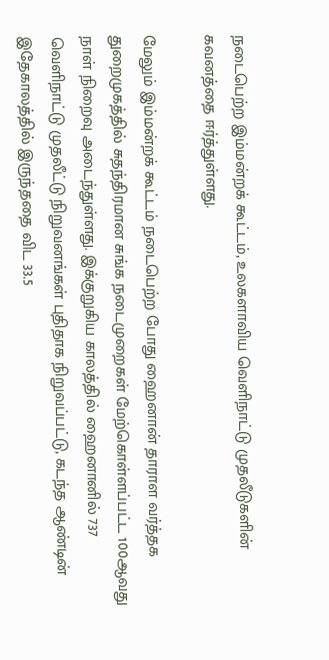நடைபெற்ற இம்மன்றக் கூட்டம், உலகளாவிய வெளிநாட்டு முதலீடுகளின் கவனத்தை ஈர்த்துள்ளது.

மேலும் இம்மன்றக் கூட்டம் நடைபெற்ற போது ஹைனான் தாராள வர்த்தக துறைமுகத்தில் சுதந்திரமான சுங்க நடைமுறைகள் மேற்கொள்ளப்பட்ட 100ஆவது நாள் நிறைவு அடைந்துள்ளது. இக்குறுகிய காலத்தில் ஹைனானில் 737 வெளிநாட்டு முதலீட்டு நிறுவனங்கள் புதிதாக நிறுவப்பட்டு, கடந்த ஆண்டின் இதேகாலத்தில் இருந்ததை விட 33.5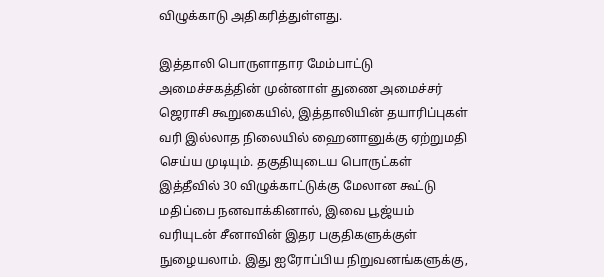விழுக்காடு அதிகரித்துள்ளது.

இத்தாலி பொருளாதார மேம்பாட்டு அமைச்சகத்தின் முன்னாள் துணை அமைச்சர் ஜெராசி கூறுகையில், இத்தாலியின் தயாரிப்புகள் வரி இல்லாத நிலையில் ஹைனானுக்கு ஏற்றுமதி செய்ய முடியும். தகுதியுடைய பொருட்கள் இத்தீவில் 30 விழுக்காட்டுக்கு மேலான கூட்டு மதிப்பை நனவாக்கினால், இவை பூஜ்யம் வரியுடன் சீனாவின் இதர பகுதிகளுக்குள் நுழையலாம். இது ஐரோப்பிய நிறுவனங்களுக்கு,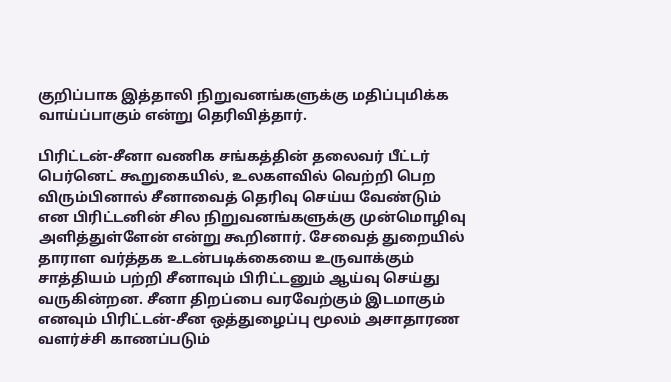குறிப்பாக இத்தாலி நிறுவனங்களுக்கு மதிப்புமிக்க வாய்ப்பாகும் என்று தெரிவித்தார்.

பிரிட்டன்-சீனா வணிக சங்கத்தின் தலைவர் பீட்டர் பெர்னெட் கூறுகையில், உலகளவில் வெற்றி பெற விரும்பினால் சீனாவைத் தெரிவு செய்ய வேண்டும் என பிரிட்டனின் சில நிறுவனங்களுக்கு முன்மொழிவு அளித்துள்ளேன் என்று கூறினார். சேவைத் துறையில் தாராள வர்த்தக உடன்படிக்கையை உருவாக்கும் சாத்தியம் பற்றி சீனாவும் பிரிட்டனும் ஆய்வு செய்து வருகின்றன. சீனா திறப்பை வரவேற்கும் இடமாகும் எனவும் பிரிட்டன்-சீன ஒத்துழைப்பு மூலம் அசாதாரண வளர்ச்சி காணப்படும்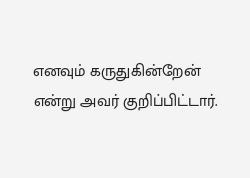எனவும் கருதுகின்றேன் என்று அவர் குறிப்பிட்டார்.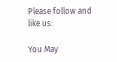Please follow and like us:

You May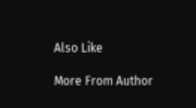Also Like

More From Author